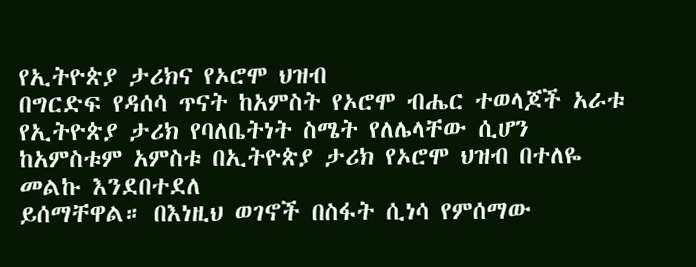የኢትዮጵያ ታሪክና የኦሮሞ ህዝብ
በግርድፍ የዳሰሳ ጥናት ከአምስት የኦሮሞ ብሔር ተወላጆች አራቱ የኢትዮጵያ ታሪክ የባለቤትነት ስሜት የለሌላቸው ሲሆን ከአምስቱም አምስቱ በኢትዮጵያ ታሪክ የኦሮሞ ህዝብ በተለዬ መልኩ እንደበተደለ
ይሰማቸዋል። በእነዚህ ወገኖች በስፋት ሲነሳ የምሰማው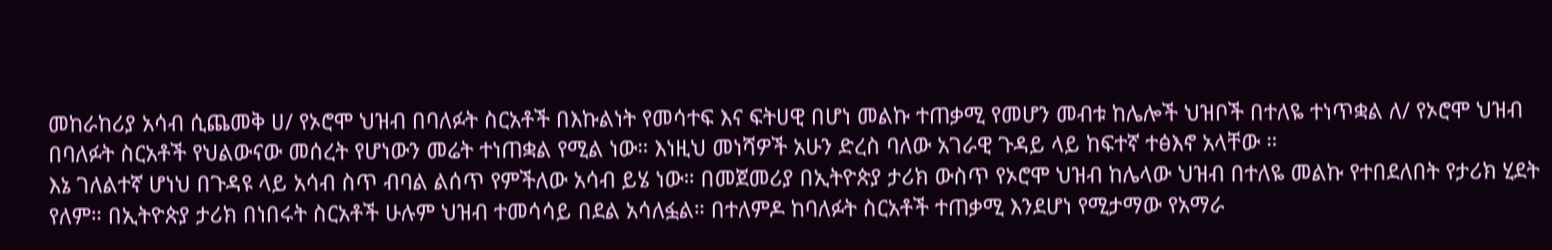መከራከሪያ አሳብ ሲጨመቅ ሀ/ የኦሮሞ ህዝብ በባለፉት ስርአቶች በእኩልነት የመሳተፍ እና ፍትሀዊ በሆነ መልኩ ተጠቃሚ የመሆን መብቱ ከሌሎች ህዝቦች በተለዬ ተነጥቋል ለ/ የኦሮሞ ህዝብ በባለፉት ስርአቶች የህልውናው መሰረት የሆነውን መሬት ተነጠቋል የሚል ነው። እነዚህ መነሻዎች አሁን ድረስ ባለው አገራዊ ጉዳይ ላይ ከፍተኛ ተፅእኖ አላቸው ።
እኔ ገለልተኛ ሆነህ በጉዳዩ ላይ አሳብ ስጥ ብባል ልሰጥ የምችለው አሳብ ይሄ ነው። በመጀመሪያ በኢትዮጵያ ታሪክ ውስጥ የኦሮሞ ህዝብ ከሌላው ህዝብ በተለዬ መልኩ የተበደለበት የታሪክ ሂደት የለም። በኢትዮጵያ ታሪክ በነበሩት ስርአቶች ሁሉም ህዝብ ተመሳሳይ በደል አሳለፏል። በተለምዶ ከባለፉት ስርአቶች ተጠቃሚ እንደሆነ የሚታማው የአማራ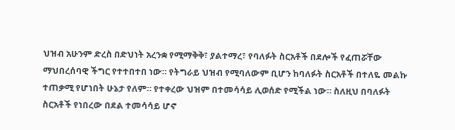ህዝብ አሁንም ድረስ በድህነት አረንቋ የሚማቅቅ፣ ያልተማረ፣ የባለፉት ስርአቶች በደሎች የፈጠሯቸው ማህበረሰባዊ ችግር የተተበተበ ነው። የትግራይ ህዝብ የሚባለውም ቢሆን ከባለፉት ስርአቶች በተለዬ መልኩ ተጠቃሚ የሆነበት ሁኔታ የለም። የተቀረው ህዝም በተመሳሳይ ሊወሰድ የሚችል ነው። ስለዚህ በባለፉት ስርአቶች የነበረው በደል ተመሳሳይ ሆኖ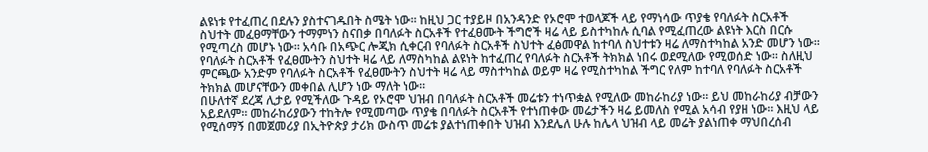ልዩነቱ የተፈጠረ በደሉን ያስተናገዱበት ስሜት ነው። ከዚህ ጋር ተያይዞ በአንዳንድ የኦሮሞ ተወላጆች ላይ የማነሳው ጥያቄ የባለፉት ስርአቶች ስህተት መፈፀማቸውን ተማምነን ስናበቃ በባለፉት ስርአቶች የተፈፀሙት ችግሮች ዛሬ ላይ ይስተካከሉ ሲባል የሚፈጠረው ልዩነት እርስ በርሱ የሚጣረስ መሆኑ ነው። አሳቡ በአጭር ሎጂክ ሲቀርብ የባለፉት ስርአቶች ስህተት ፈፅመዋል ከተባለ ስህተቱን ዛሬ ለማስተካከል አንድ መሆን ነው። የባለፉት ስርአቶች የፈፀሙትን ስህተት ዛሬ ላይ ለማስካከል ልዩነት ከተፈጠረ የባለፉት ስርአቶች ትክክል ነበሩ ወደሚለው የሚወሰድ ነው። ስለዚህ ምርጫው አንድም የባለፉት ስርአቶች የፈፀሙትን ስህተት ዛሬ ላይ ማስተካከል ወይም ዛሬ የሚስተካከል ችግር የለም ከተባለ የባለፉት ስርአቶች ትክክል መሆናቸውን መቀበል ሊሆን ነው ማለት ነው።
በሁለተኛ ደረጃ ሊታይ የሚችለው ጉዳይ የኦሮሞ ህዝብ በባለፉት ስርአቶች መሬቱን ተነጥቋል የሚለው መከራከሪያ ነው። ይህ መከራከሪያ ብቻውን አይደለም። መከራከሪያውን ተከትሎ የሚመጣው ጥያቄ በባለፉት ስርአቶች የተነጠቀው መሬታችን ዛሬ ይመለስ የሚል አሳብ የያዘ ነው። እዚህ ላይ የሚሰማኝ በመጀመሪያ በኢትዮጵያ ታሪክ ውስጥ መሬቱ ያልተነጠቀበት ህዝብ እንደሌለ ሁሉ ከሌላ ህዝብ ላይ መሬት ያልነጠቀ ማህበረሰብ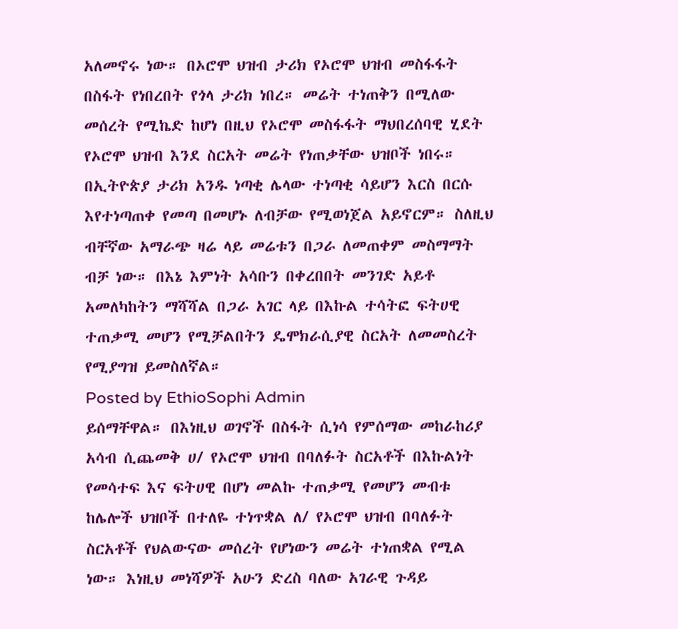አለመኖሩ ነው። በኦሮሞ ህዝብ ታሪክ የኦሮሞ ህዝብ መስፋፋት በስፋት የነበረበት የጎላ ታሪክ ነበረ። መሬት ተነጠቅን በሚለው መሰረት የሚኬድ ከሆነ በዚህ የኦሮሞ መስፋፋት ማህበረሰባዊ ሂደት የኦሮሞ ህዝብ እንደ ስርአት መሬት የነጠቃቸው ህዝቦች ነበሩ። በኢትዮጵያ ታሪክ አንዱ ነጣቂ ሌላው ተነጣቂ ሳይሆን እርስ በርሱ እየተነጣጠቀ የመጣ በመሆኑ ለብቻው የሚወነጀል አይኖርም። ስለዚህ ብቸኛው አማራጭ ዛሬ ላይ መሬቱን በጋራ ለመጠቀም መስማማት ብቻ ነው። በእኔ እምነት አሳቡን በቀረበበት መንገድ አይቶ አመለካከትን ማሻሻል በጋራ አገር ላይ በእኩል ተሳትፎ ፍትሀዊ ተጠቃሚ መሆን የሚቻልበትን ዴሞክራሲያዊ ስርአት ለመመስረት የሚያግዝ ይመስለኛል።
Posted by EthioSophi Admin
ይሰማቸዋል። በእነዚህ ወገኖች በስፋት ሲነሳ የምሰማው መከራከሪያ አሳብ ሲጨመቅ ሀ/ የኦሮሞ ህዝብ በባለፉት ስርአቶች በእኩልነት የመሳተፍ እና ፍትሀዊ በሆነ መልኩ ተጠቃሚ የመሆን መብቱ ከሌሎች ህዝቦች በተለዬ ተነጥቋል ለ/ የኦሮሞ ህዝብ በባለፉት ስርአቶች የህልውናው መሰረት የሆነውን መሬት ተነጠቋል የሚል ነው። እነዚህ መነሻዎች አሁን ድረስ ባለው አገራዊ ጉዳይ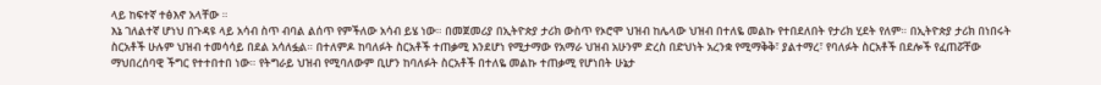ላይ ከፍተኛ ተፅእኖ አላቸው ።
እኔ ገለልተኛ ሆነህ በጉዳዩ ላይ አሳብ ስጥ ብባል ልሰጥ የምችለው አሳብ ይሄ ነው። በመጀመሪያ በኢትዮጵያ ታሪክ ውስጥ የኦሮሞ ህዝብ ከሌላው ህዝብ በተለዬ መልኩ የተበደለበት የታሪክ ሂደት የለም። በኢትዮጵያ ታሪክ በነበሩት ስርአቶች ሁሉም ህዝብ ተመሳሳይ በደል አሳለፏል። በተለምዶ ከባለፉት ስርአቶች ተጠቃሚ እንደሆነ የሚታማው የአማራ ህዝብ አሁንም ድረስ በድህነት አረንቋ የሚማቅቅ፣ ያልተማረ፣ የባለፉት ስርአቶች በደሎች የፈጠሯቸው ማህበረሰባዊ ችግር የተተበተበ ነው። የትግራይ ህዝብ የሚባለውም ቢሆን ከባለፉት ስርአቶች በተለዬ መልኩ ተጠቃሚ የሆነበት ሁኔታ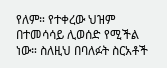የለም። የተቀረው ህዝም በተመሳሳይ ሊወሰድ የሚችል ነው። ስለዚህ በባለፉት ስርአቶች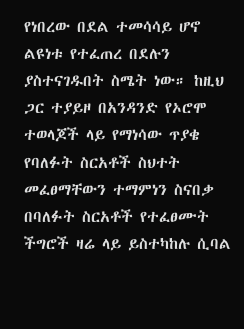የነበረው በደል ተመሳሳይ ሆኖ ልዩነቱ የተፈጠረ በደሉን ያስተናገዱበት ስሜት ነው። ከዚህ ጋር ተያይዞ በአንዳንድ የኦሮሞ ተወላጆች ላይ የማነሳው ጥያቄ የባለፉት ስርአቶች ስህተት መፈፀማቸውን ተማምነን ስናበቃ በባለፉት ስርአቶች የተፈፀሙት ችግሮች ዛሬ ላይ ይስተካከሉ ሲባል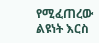የሚፈጠረው ልዩነት እርስ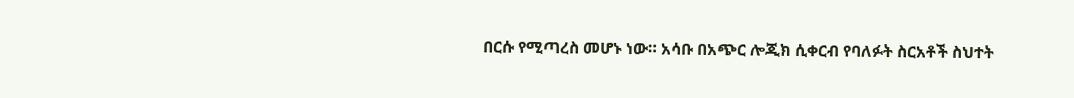በርሱ የሚጣረስ መሆኑ ነው። አሳቡ በአጭር ሎጂክ ሲቀርብ የባለፉት ስርአቶች ስህተት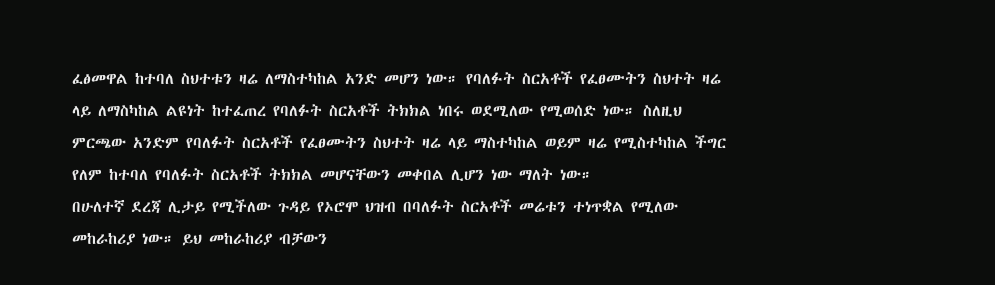ፈፅመዋል ከተባለ ስህተቱን ዛሬ ለማስተካከል አንድ መሆን ነው። የባለፉት ስርአቶች የፈፀሙትን ስህተት ዛሬ ላይ ለማስካከል ልዩነት ከተፈጠረ የባለፉት ስርአቶች ትክክል ነበሩ ወደሚለው የሚወሰድ ነው። ስለዚህ ምርጫው አንድም የባለፉት ስርአቶች የፈፀሙትን ስህተት ዛሬ ላይ ማስተካከል ወይም ዛሬ የሚስተካከል ችግር የለም ከተባለ የባለፉት ስርአቶች ትክክል መሆናቸውን መቀበል ሊሆን ነው ማለት ነው።
በሁለተኛ ደረጃ ሊታይ የሚችለው ጉዳይ የኦሮሞ ህዝብ በባለፉት ስርአቶች መሬቱን ተነጥቋል የሚለው መከራከሪያ ነው። ይህ መከራከሪያ ብቻውን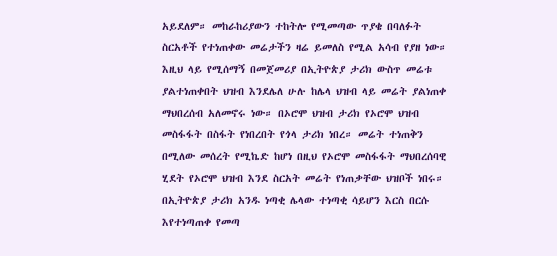አይደለም። መከራከሪያውን ተከትሎ የሚመጣው ጥያቄ በባለፉት ስርአቶች የተነጠቀው መሬታችን ዛሬ ይመለስ የሚል አሳብ የያዘ ነው። እዚህ ላይ የሚሰማኝ በመጀመሪያ በኢትዮጵያ ታሪክ ውስጥ መሬቱ ያልተነጠቀበት ህዝብ እንደሌለ ሁሉ ከሌላ ህዝብ ላይ መሬት ያልነጠቀ ማህበረሰብ አለመኖሩ ነው። በኦሮሞ ህዝብ ታሪክ የኦሮሞ ህዝብ መስፋፋት በስፋት የነበረበት የጎላ ታሪክ ነበረ። መሬት ተነጠቅን በሚለው መሰረት የሚኬድ ከሆነ በዚህ የኦሮሞ መስፋፋት ማህበረሰባዊ ሂደት የኦሮሞ ህዝብ እንደ ስርአት መሬት የነጠቃቸው ህዝቦች ነበሩ። በኢትዮጵያ ታሪክ አንዱ ነጣቂ ሌላው ተነጣቂ ሳይሆን እርስ በርሱ እየተነጣጠቀ የመጣ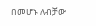በመሆኑ ለብቻው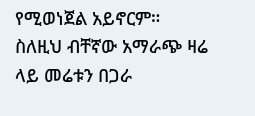የሚወነጀል አይኖርም። ስለዚህ ብቸኛው አማራጭ ዛሬ ላይ መሬቱን በጋራ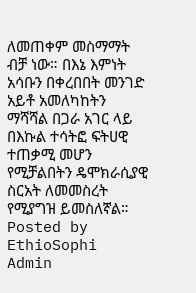ለመጠቀም መስማማት ብቻ ነው። በእኔ እምነት አሳቡን በቀረበበት መንገድ አይቶ አመለካከትን ማሻሻል በጋራ አገር ላይ በእኩል ተሳትፎ ፍትሀዊ ተጠቃሚ መሆን የሚቻልበትን ዴሞክራሲያዊ ስርአት ለመመስረት የሚያግዝ ይመስለኛል።
Posted by EthioSophi Admin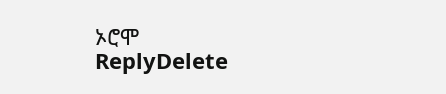ኦሮሞ
ReplyDelete